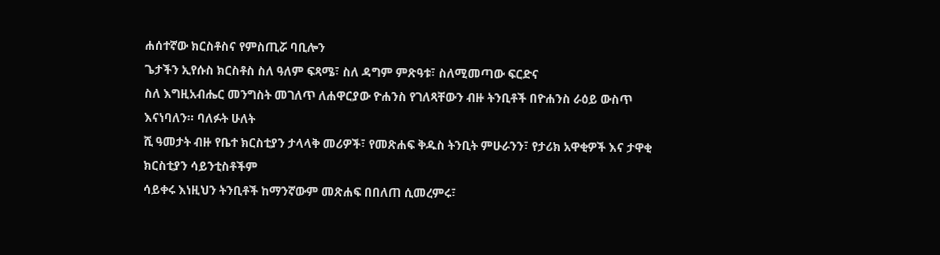ሐሰተኛው ክርስቶስና የምስጢሯ ባቢሎን
ጌታችን ኢየሱስ ክርስቶስ ስለ ዓለም ፍጻሜ፣ ስለ ዳግም ምጽዓቱ፣ ስለሚመጣው ፍርድና
ስለ እግዚአብሔር መንግስት መገለጥ ለሐዋርያው ዮሐንስ የገለጻቸውን ብዙ ትንቢቶች በዮሐንስ ራዕይ ውስጥ እናነባለን። ባለፉት ሁለት
ሺ ዓመታት ብዙ የቤተ ክርስቲያን ታላላቅ መሪዎች፣ የመጽሐፍ ቅዱስ ትንቢት ምሁራንን፣ የታሪክ አዋቂዎች እና ታዋቂ ክርስቲያን ሳይንቲስቶችም
ሳይቀሩ እነዚህን ትንቢቶች ከማንኛውም መጽሐፍ በበለጠ ሲመረምሩ፣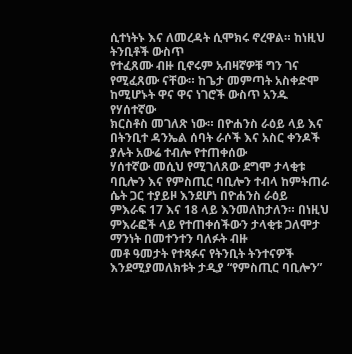ሲተነትኑ እና ለመረዳት ሲሞክሩ ኖረዋል። ከነዚህ ትንቢቶች ውስጥ
የተፈጸሙ ብዙ ቢኖሩም አብዛኛዎቹ ግን ገና የሚፈጸሙ ናቸው። ከጌታ መምጣት አስቀድሞ ከሚሆኑት ዋና ዋና ነገሮች ውስጥ አንዱ የሃሰተኛው
ክርስቶስ መገለጽ ነው። በዮሐንስ ራዕይ ላይ እና በትንቢተ ዳንኤል ሰባት ራሶች እና አስር ቀንዶች ያሉት አውሬ ተብሎ የተጠቀሰው
ሃሰተኛው መሲህ የሚገለጸው ደግሞ ታላቂቱ ባቢሎን እና የምስጢር ባቢሎን ተብላ ከምትጠራ ሴት ጋር ተያይዞ እንደሆነ በዮሐንስ ራዕይ
ምእራፍ 17 እና 18 ላይ እንመለከታለን። በነዚህ ምእራፎች ላይ የተጠቀሰችውን ታላቂቱ ጋለሞታ ማንነት በመተንተን ባለፉት ብዙ
መቶ ዓመታት የተጻፉና የትንቢት ትንተናዎች እንደሚያመለክቱት ታዲያ “የምስጢር ባቢሎን”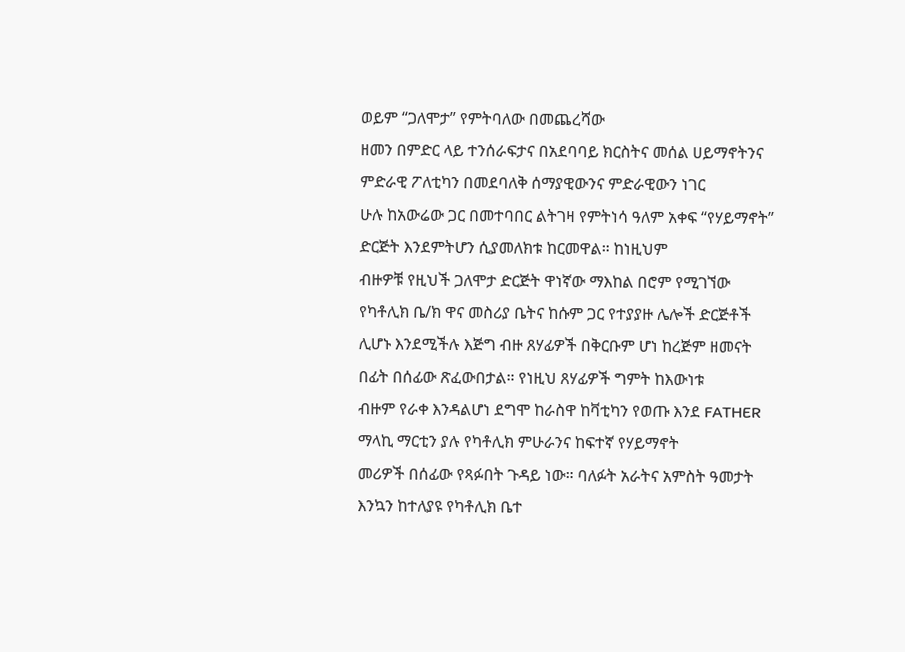ወይም “ጋለሞታ” የምትባለው በመጨረሻው
ዘመን በምድር ላይ ተንሰራፍታና በአደባባይ ክርስትና መሰል ሀይማኖትንና ምድራዊ ፖለቲካን በመደባለቅ ሰማያዊውንና ምድራዊውን ነገር
ሁሉ ከአውሬው ጋር በመተባበር ልትገዛ የምትነሳ ዓለም አቀፍ “የሃይማኖት” ድርጅት እንደምትሆን ሲያመለክቱ ከርመዋል። ከነዚህም
ብዙዎቹ የዚህች ጋለሞታ ድርጅት ዋነኛው ማእከል በሮም የሚገኘው የካቶሊክ ቤ/ክ ዋና መስሪያ ቤትና ከሱም ጋር የተያያዙ ሌሎች ድርጅቶች
ሊሆኑ እንደሚችሉ እጅግ ብዙ ጸሃፊዎች በቅርቡም ሆነ ከረጅም ዘመናት በፊት በሰፊው ጽፈውበታል። የነዚህ ጸሃፊዎች ግምት ከእውነቱ
ብዙም የራቀ እንዳልሆነ ደግሞ ከራስዋ ከቫቲካን የወጡ እንደ FATHER ማላኪ ማርቲን ያሉ የካቶሊክ ምሁራንና ከፍተኛ የሃይማኖት
መሪዎች በሰፊው የጻፉበት ጉዳይ ነው። ባለፉት አራትና አምስት ዓመታት እንኳን ከተለያዩ የካቶሊክ ቤተ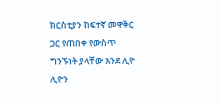ክርስቲያን ከፍተኛ መዋቅር
ጋር የጠበቀ የውስጥ ግንኙነት ያላቸው እንደ ሊዮ ሊዮን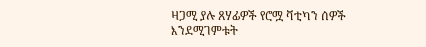ዛጋሚ ያሉ ጸሃፊዎች የሮሟ ቫቲካን ሰዎች እንደሚገምቱት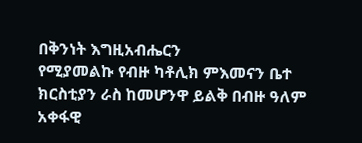በቅንነት እግዚአብሔርን
የሚያመልኩ የብዙ ካቶሊክ ምእመናን ቤተ ክርስቲያን ራስ ከመሆንዋ ይልቅ በብዙ ዓለም አቀፋዊ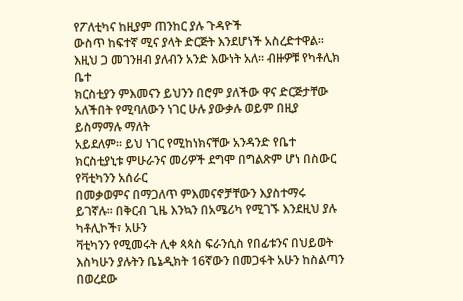የፖለቲካና ከዚያም ጠንከር ያሉ ጉዳዮች
ውስጥ ከፍተኛ ሚና ያላት ድርጅት እንደሆነች አስረድተዋል። እዚህ ጋ መገንዘብ ያለብን አንድ እውነት አለ። ብዙዎቹ የካቶሊክ ቤተ
ክርስቲያን ምእመናን ይህንን በሮም ያለችው ዋና ድርጅታቸው አለችበት የሚባለውን ነገር ሁሉ ያውቃሉ ወይም በዚያ ይስማማሉ ማለት
አይደለም። ይህ ነገር የሚከነክናቸው አንዳንድ የቤተ ክርስቲያኒቱ ምሁራንና መሪዎች ደግሞ በግልጽም ሆነ በስውር የቫቲካንን አሰራር
በመቃወምና በማጋለጥ ምእመናኖቻቸውን እያስተማሩ ይገኛሉ። በቅርብ ጊዜ እንኳን በአሜሪካ የሚገኙ እንደዚህ ያሉ ካቶሊኮች፣ አሁን
ቫቲካንን የሚመሩት ሊቀ ጳጳስ ፍራንሲስ የበፊቱንና በህይወት እስካሁን ያሉትን ቤኔዲክት 16ኛውን በመጋፋት አሁን ከስልጣን በወረደው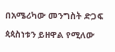በአሜሪካው መንግስት ድጋፍ ጳጳስነቱን ይዘዋል የሚለው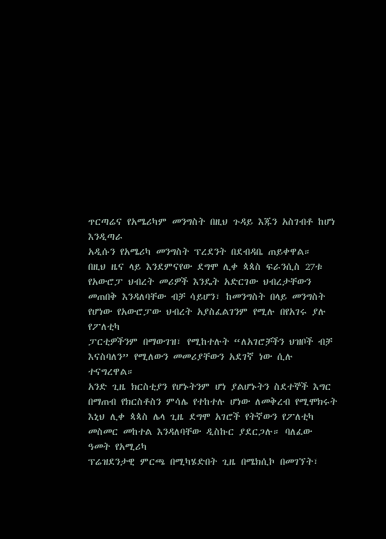ጥርጣሬና የአሜሪካም መንግስት በዚህ ጉዳይ እጁን አስገብቶ ከሆነ እንዲጣራ
አዲሱን የአሜሪካ መንግስት ፕረደንት በደብዳቤ ጠይቀዋል።
በዚህ ዜና ላይ እንደምናየው ደግሞ ሊቀ ጳጳስ ፍራንሲስ 27ቱ የአውሮፓ ህብረት መሪዎች እንዴት አድርገው ህብረታቸውን
መጠበቅ እንዳለባቸው ብቻ ሳይሆን፣ ከመንግስት በላይ መንግስት የሆነው የአውሮፓው ህብረት አያስፈልገንም የሚሉ በየአገሩ ያሉ የፖለቲካ
ፓርቲዎችንም በማውገዝ፣ የሚከተሉት “ለአገሮቻችን ህዝቦች ብቻ እናስባለን” የሚለውን መመሪያቸውን አደገኛ ነው ሲሉ ተናግረዋል።
አንድ ጊዜ ክርስቲያን የሆኑትንም ሆነ ያልሆኑትን ስደተኞች እግር በማጠብ የክርስቶስን ምሳሌ የተከተሉ ሆነው ለመቅረብ የሚሞክሩት
እኒህ ሊቀ ጳጳስ ሌላ ጊዜ ደግሞ አገሮች የትኛውን የፖለቲካ መስመር መከተል እንዳለባቸው ዲስኩር ያደርጋሉ። ባለፈው ዓመት የአሚሪካ
ፕሬዝደንታዊ ምርጫ በሚካሄድበት ጊዜ በሜክሲኮ በመገኘት፣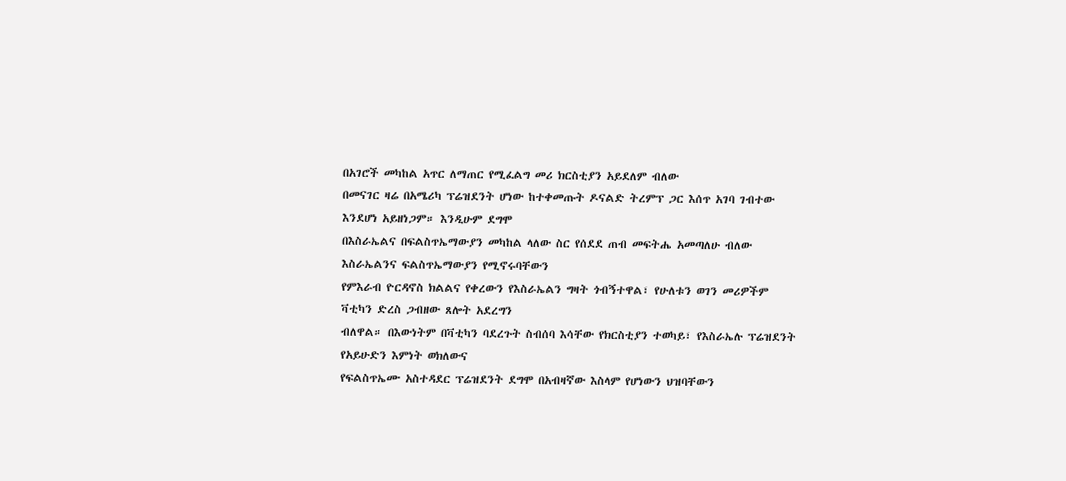በአገሮች መካከል አጥር ለማጠር የሚፈልግ መሪ ክርስቲያን አይደለም ብለው
በመናገር ዛሬ በአሜሪካ ፕሬዝደንት ሆነው ከተቀመጡት ዶናልድ ትረምፕ ጋር እሰጥ አገባ ገብተው እንደሆነ አይዘነጋም። እንዲሁም ደግሞ
በእስራኤልና በፍልስጥኤማውያን መካከል ላለው ስር የሰደደ ጠብ መፍትሔ አመጣለሁ ብለው እስራኤልንና ፍልስጥኤማውያን የሚኖሩባቸውን
የምእራብ ዮርዳኖስ ክልልና የቀረውን የእስራኤልን ግዛት ጎብኝተዋል፣ የሁለቱን ወገን መሪዎችም ቫቲካን ድረስ ጋብዘው ጸሎት አደረግን
ብለዋል። በእውነትም በቫቲካን ባደረጉት ስብሰባ እሳቸው የክርስቲያን ተወካይ፣ የእስራኤሉ ፕሬዝደንት የአይሁድን እምነት ወክለውና
የፍልስጥኤሙ አስተዳደር ፕሬዝደንት ደግሞ በአብዛኛው እስላም የሆነውን ህዝባቸውን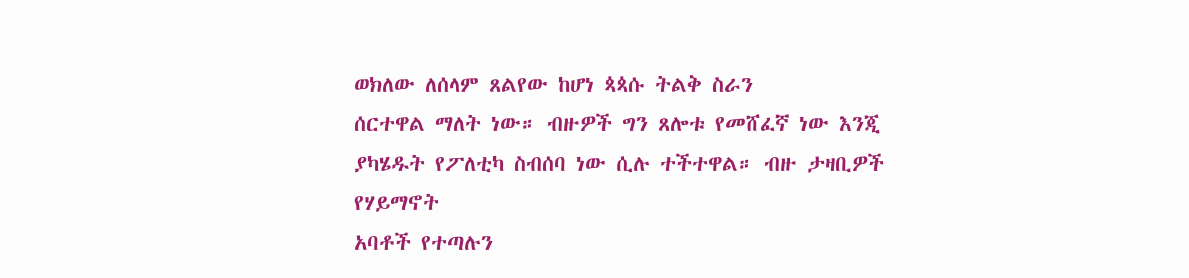ወክለው ለሰላም ጸልየው ከሆነ ጳጳሱ ትልቅ ስራን
ሰርተዋል ማለት ነው። ብዙዎች ግን ጸሎቱ የመሸፈኛ ነው እንጂ ያካሄዱት የፖለቲካ ስብሰባ ነው ሲሉ ተችተዋል። ብዙ ታዛቢዎች የሃይማኖት
አባቶች የተጣሉን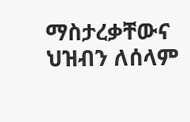ማስታረቃቸውና ህዝብን ለሰላም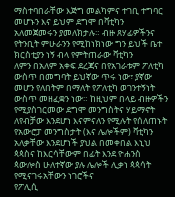ማስተባበራቸው እጅግ መልካምና ተገቢ ተግባር መሆኑን እና ይህም ደግሞ በቫቲካን
አለመጀመሩን ያመለክታሉ። ብዙ ጸሃፊዎችንና የትንቢት ምሁራንን የሚከነክነው ግን ይህች ቤተ ክርስቲያን ነኝ ብላ የምትጠራው ቫቲካን
ለምን በአለም አቀፍ ደረጃና በየአገራቱም ፖለቲካ ውስጥ በመግባት ይህኛው ጥሩ ነው፣ ያኛው መሆን የለበትም በማለት የፖለቲካ ወገንተኝነት
ውስጥ መዘፈቋን ነው። ከዚህም በላይ ብዙዎችን የሚያስገርመው ደግሞ መንግስትና ሃይማኖት ለየብቻው እንደሆነ እናምናለን የሚሉት የሰለጠኑት
የአውሮፓ መንግስታት (እና ሌሎችም) ቫቲካን አለቃቸው እንደሆነች ያህል በመቀበል እኒህ ጳጳስና ከእርሳቸውም በፊት እንደ ዮሐንስ
ጳውሎስ ሁለተኛው ያሉ ሌሎች ሊቃነ ጳጳሳት የሚናገሩአቸውን ነገሮችና
የፖሊሲ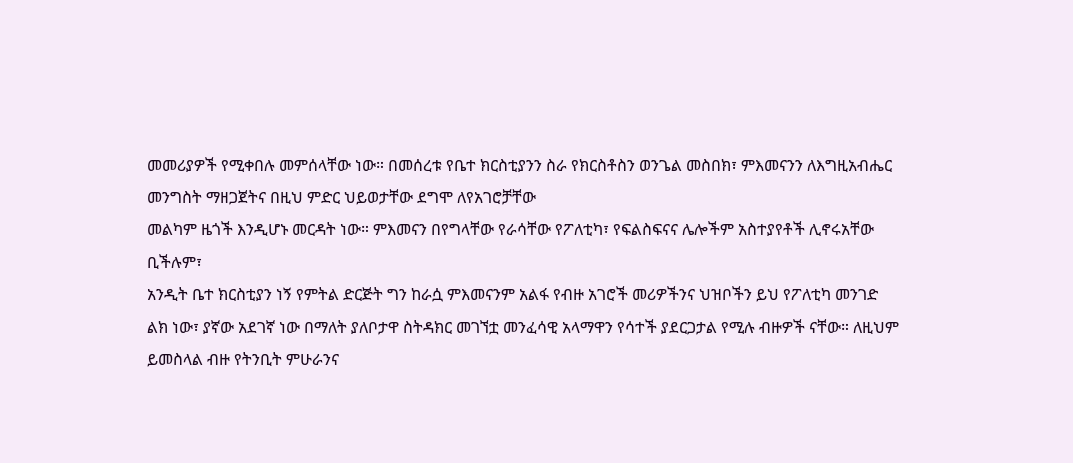መመሪያዎች የሚቀበሉ መምሰላቸው ነው። በመሰረቱ የቤተ ክርስቲያንን ስራ የክርስቶስን ወንጌል መስበክ፣ ምእመናንን ለእግዚአብሔር
መንግስት ማዘጋጀትና በዚህ ምድር ህይወታቸው ደግሞ ለየአገሮቻቸው
መልካም ዜጎች እንዲሆኑ መርዳት ነው። ምእመናን በየግላቸው የራሳቸው የፖለቲካ፣ የፍልስፍናና ሌሎችም አስተያየቶች ሊኖሩአቸው ቢችሉም፣
አንዲት ቤተ ክርስቲያን ነኝ የምትል ድርጅት ግን ከራሷ ምእመናንም አልፋ የብዙ አገሮች መሪዎችንና ህዝቦችን ይህ የፖለቲካ መንገድ
ልክ ነው፣ ያኛው አደገኛ ነው በማለት ያለቦታዋ ስትዳክር መገኘቷ መንፈሳዊ አላማዋን የሳተች ያደርጋታል የሚሉ ብዙዎች ናቸው። ለዚህም
ይመስላል ብዙ የትንቢት ምሁራንና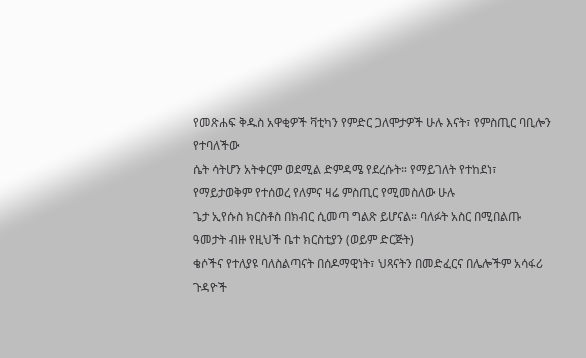የመጽሐፍ ቅዱስ አዋቂዎች ቫቲካን የምድር ጋለሞታዎች ሁሉ እናት፣ የምስጢር ባቢሎን የተባለችው
ሴት ሳትሆን አትቀርም ወደሚል ድምዳሜ የደረሱት። የማይገለት የተከደነ፣ የማይታወቅም የተሰወረ የለምና ዛሬ ምስጢር የሚመስለው ሁሉ
ጌታ ኢየሱስ ክርስቶስ በክብር ሲመጣ ግልጽ ይሆናል። ባለፉት አስር በሚበልጡ ዓመታት ብዙ የዚህች ቤተ ክርስቲያን (ወይም ድርጅት)
ቄሶችና የተለያዩ ባለስልጣናት በሰዶማዊነት፣ ህጻናትን በመድፈርና በሌሎችም አሳፋሪ ጉዳዮች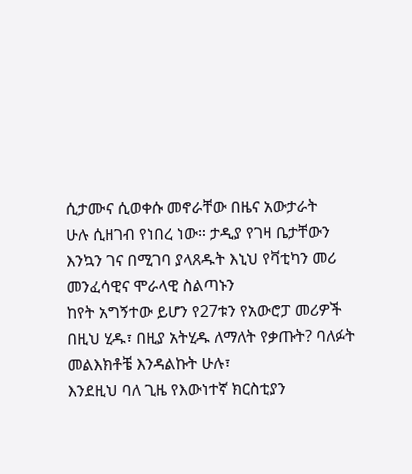ሲታሙና ሲወቀሱ መኖራቸው በዜና አውታራት
ሁሉ ሲዘገብ የነበረ ነው። ታዲያ የገዛ ቤታቸውን እንኳን ገና በሚገባ ያላጸዱት እኒህ የቫቲካን መሪ መንፈሳዊና ሞራላዊ ስልጣኑን
ከየት አግኝተው ይሆን የ27ቱን የአውሮፓ መሪዎች በዚህ ሂዱ፣ በዚያ አትሂዱ ለማለት የቃጡት? ባለፉት መልእክቶቼ እንዳልኩት ሁሉ፣
እንደዚህ ባለ ጊዜ የእውነተኛ ክርስቲያን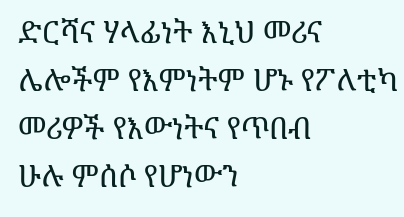ድርሻና ሃላፊነት እኒህ መሪና ሌሎችም የእምነትም ሆኑ የፖለቲካ መሪዎች የእውነትና የጥበብ
ሁሉ ምሰሶ የሆነውን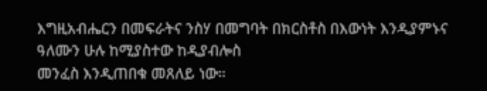እግዚአብሔርን በመፍራትና ንስሃ በመግባት በክርስቶስ በእውነት እንዲያምኑና ዓለሙን ሁሉ ከሚያስተው ከዲያብሎስ
መንፈስ እንዲጠበቁ መጸለይ ነው።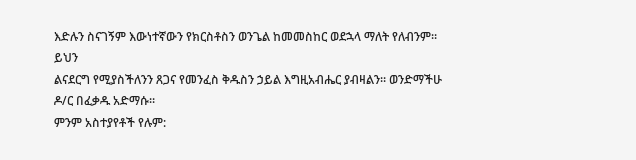እድሉን ስናገኝም እውነተኛውን የክርስቶስን ወንጌል ከመመስከር ወደኋላ ማለት የለብንም። ይህን
ልናደርግ የሚያስችለንን ጸጋና የመንፈስ ቅዱስን ኃይል እግዚአብሔር ያብዛልን። ወንድማችሁ ዶ/ር በፈቃዱ አድማሱ።
ምንም አስተያየቶች የሉም: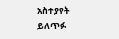አስተያየት ይለጥፉ